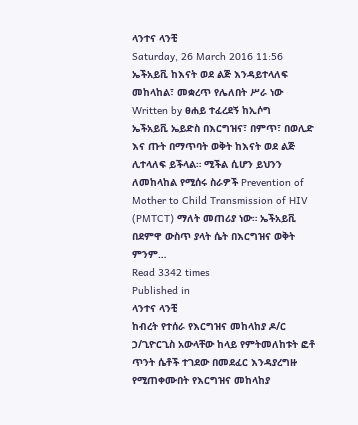ላንተና ላንቺ
Saturday, 26 March 2016 11:56
ኤችአይቪ ከእናት ወደ ልጅ እንዳይተላለፍ መከላከል፣ መቋረጥ የሌለበት ሥራ ነው
Written by ፀሐይ ተፈረደኝ ከኢሶግ
ኤችአይቪ ኤይድስ በእርግዝና፣ በምጥ፣ በወሊድ እና ጡት በማጥባት ወቅት ከእናት ወደ ልጅ ሊተላለፍ ይችላል። ሚችል ሲሆን ይህንን ለመከላከል የሚሰሩ ስራዎች Prevention of Mother to Child Transmission of HIV (PMTCT) ማለት መጠሪያ ነው። ኤችአይቪ በደምዋ ውስጥ ያላት ሴት በእርግዝና ወቅት ምንም…
Read 3342 times
Published in
ላንተና ላንቺ
ከብረት የተሰራ የእርግዝና መከላከያ ዶ/ር ኃ/ጊዮርጊስ አውላቸው ከላይ የምትመለከቱት ፎቶ ጥንት ሴቶች ተገደው በመደፈር እንዳያረግዙ የሚጠቀሙበት የእርግዝና መከላከያ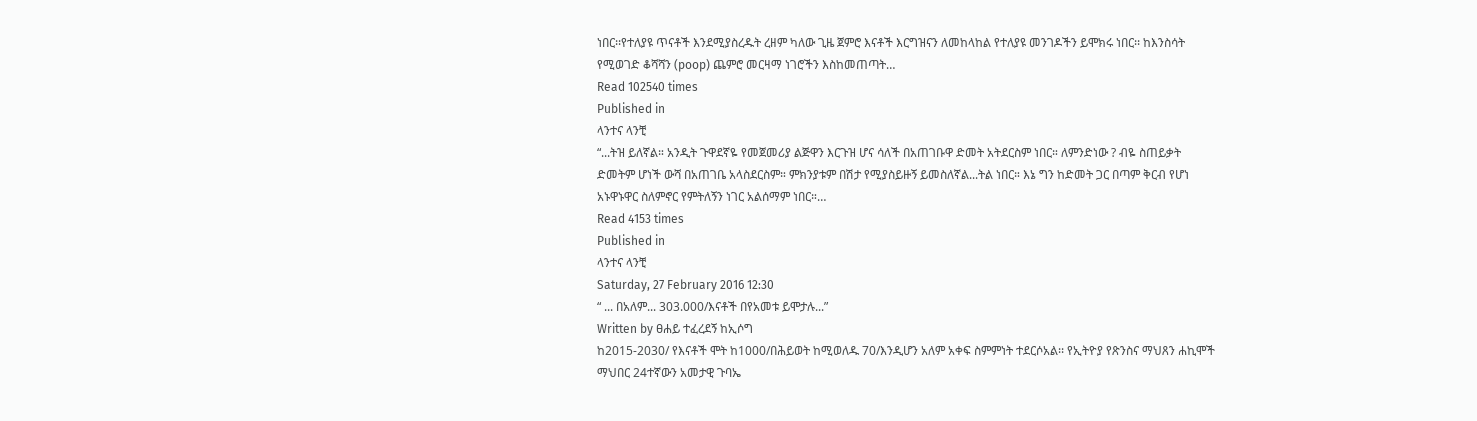ነበር፡፡የተለያዩ ጥናቶች እንደሚያስረዱት ረዘም ካለው ጊዜ ጀምሮ እናቶች እርግዝናን ለመከላከል የተለያዩ መንገዶችን ይሞክሩ ነበር፡፡ ከእንስሳት የሚወገድ ቆሻሻን (poop) ጨምሮ መርዛማ ነገሮችን እስከመጠጣት…
Read 102540 times
Published in
ላንተና ላንቺ
“...ትዝ ይለኛል። አንዲት ጉዋደኛዬ የመጀመሪያ ልጅዋን እርጉዝ ሆና ሳለች በአጠገቡዋ ድመት አትደርስም ነበር። ለምንድነው ? ብዬ ስጠይቃት ድመትም ሆነች ውሻ በአጠገቤ አላስደርስም። ምክንያቱም በሽታ የሚያስይዙኝ ይመስለኛል...ትል ነበር። እኔ ግን ከድመት ጋር በጣም ቅርብ የሆነ አኑዋኑዋር ስለምኖር የምትለኝን ነገር አልሰማም ነበር።…
Read 4153 times
Published in
ላንተና ላንቺ
Saturday, 27 February 2016 12:30
“ ... በአለም... 303.000/እናቶች በየአመቱ ይሞታሉ...”
Written by ፀሐይ ተፈረደኝ ከኢሶግ
ከ2015-2030/ የእናቶች ሞት ከ1000/በሕይወት ከሚወለዱ 70/እንዲሆን አለም አቀፍ ስምምነት ተደርሶአል፡፡ የኢትዮያ የጽንስና ማህጸን ሐኪሞች ማህበር 24ተኛውን አመታዊ ጉባኤ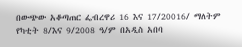በውጭው አቆጣጠር ፌብረዋሪ 16 እና 17/20016/ ማለትም የካቲት 8/እና 9/2008 ዓ/ም በአዲስ አበባ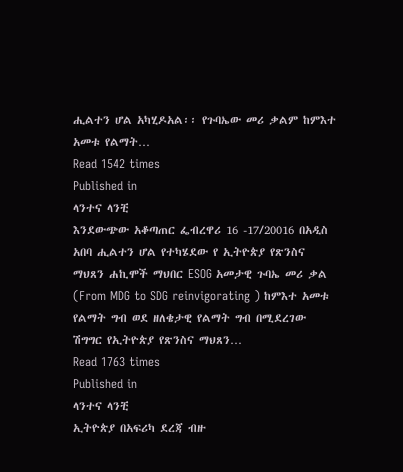ሒልተን ሆል አካሂዶአል፡፡ የጉባኤው መሪ ቃልም ከምእተ አመቱ የልማት…
Read 1542 times
Published in
ላንተና ላንቺ
እንደውጭው አቆጣጠር ፌብረዋሪ 16 -17/20016 በአዲስ አበባ ሒልተን ሆል የተካሄደው የ ኢትዮጵያ የጽንስና ማህጸን ሐኪሞች ማህበር ESOG አመታዊ ጉባኤ መሪ ቃል (From MDG to SDG reinvigorating ) ከምእተ አመቱ የልማት ግብ ወደ ዘለቄታዊ የልማት ግብ በሚደረገው ሽግግር የኢትዮጵያ የጽንስና ማህጸን…
Read 1763 times
Published in
ላንተና ላንቺ
ኢትዮጵያ በአፍሪካ ደረጃ ብዙ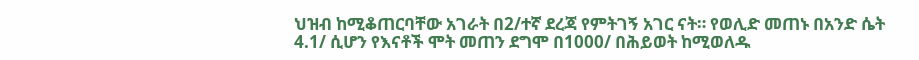ህዝብ ከሚቆጠርባቸው አገራት በ2/ተኛ ደረጃ የምትገኝ አገር ናት። የወሊድ መጠኑ በአንድ ሴት 4.1/ ሲሆን የእናቶች ሞት መጠን ደግሞ በ1000/ በሕይወት ከሚወለዱ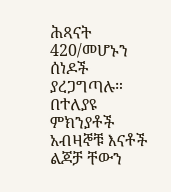ሕጻናት 420/መሆኑን ሰነዶች ያረጋግጣሉ። በተለያዩ ምክንያቶች አብዛኞቹ እናቶች ልጆቻ ቸውን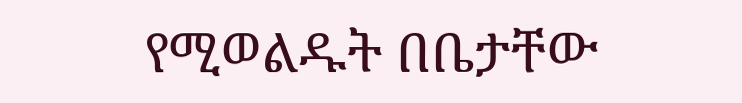የሚወልዱት በቤታቸው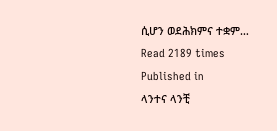ሲሆን ወደሕክምና ተቋም…
Read 2189 times
Published in
ላንተና ላንቺ